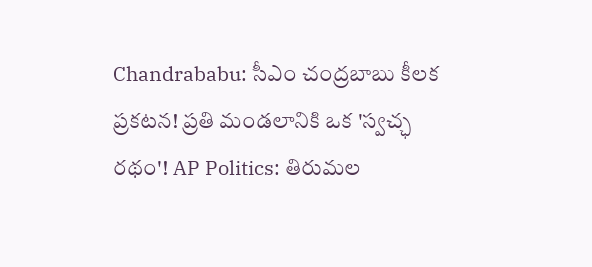Chandrababu: సీఎం చంద్రబాబు కీలక ప్రకటన! ప్రతి మండలానికి ఒక 'స్వచ్ఛ రథం'! AP Politics: తిరుమల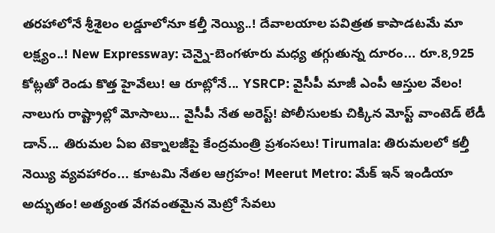తరహాలోనే శ్రీశైలం లడ్డూలోనూ కల్తీ నెయ్యి..! దేవాలయాల పవిత్రత కాపాడటమే మా లక్ష్యం..! New Expressway: చెన్నై-బెంగళూరు మధ్య తగ్గుతున్న దూరం... రూ.8,925 కోట్లతో రెండు కొత్త హైవేలు! ఆ రూట్లోనే... YSRCP: వైసీపీ మాజీ ఎంపీ ఆస్తుల వేలం! నాలుగు రాష్ట్రాల్లో మోసాలు... వైసీపీ నేత అరెస్ట్! పోలీసులకు చిక్కిన మోస్ట్ వాంటెడ్ లేడీ డాన్... తిరుమల ఏఐ టెక్నాలజీపై కేంద్రమంత్రి ప్రశంసలు! Tirumala: తిరుమలలో కల్తీ నెయ్యి వ్యవహారం... కూటమి నేతల ఆగ్రహం! Meerut Metro: మేక్ ఇన్ ఇండియా అద్భుతం! అత్యంత వేగవంతమైన మెట్రో సేవలు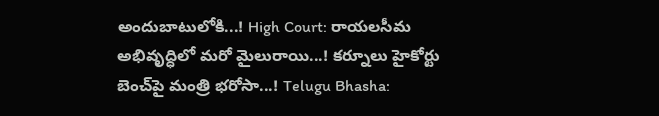అందుబాటులోకి...! High Court: రాయలసీమ అభివృద్ధిలో మరో మైలురాయి...! కర్నూలు హైకోర్టు బెంచ్‌పై మంత్రి భరోసా...! Telugu Bhasha: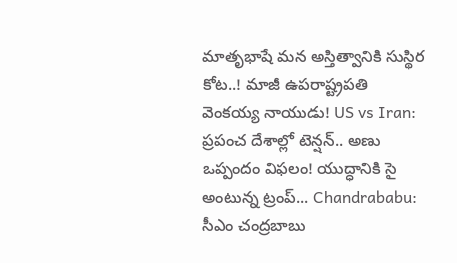మాతృభాషే మన అస్తిత్వానికి సుస్థిర కోట..! మాజీ ఉపరాష్ట్రపతి వెంకయ్య నాయుడు! US vs Iran: ప్రపంచ దేశాల్లో టెన్షన్.. అణు ఒప్పందం విఫలం! యుద్ధానికి సై అంటున్న ట్రంప్... Chandrababu: సీఎం చంద్రబాబు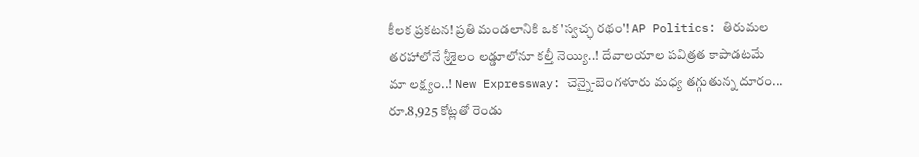కీలక ప్రకటన! ప్రతి మండలానికి ఒక 'స్వచ్ఛ రథం'! AP Politics: తిరుమల తరహాలోనే శ్రీశైలం లడ్డూలోనూ కల్తీ నెయ్యి..! దేవాలయాల పవిత్రత కాపాడటమే మా లక్ష్యం..! New Expressway: చెన్నై-బెంగళూరు మధ్య తగ్గుతున్న దూరం... రూ.8,925 కోట్లతో రెండు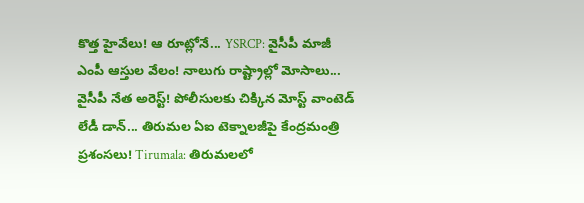కొత్త హైవేలు! ఆ రూట్లోనే... YSRCP: వైసీపీ మాజీ ఎంపీ ఆస్తుల వేలం! నాలుగు రాష్ట్రాల్లో మోసాలు... వైసీపీ నేత అరెస్ట్! పోలీసులకు చిక్కిన మోస్ట్ వాంటెడ్ లేడీ డాన్... తిరుమల ఏఐ టెక్నాలజీపై కేంద్రమంత్రి ప్రశంసలు! Tirumala: తిరుమలలో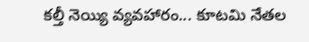కల్తీ నెయ్యి వ్యవహారం... కూటమి నేతల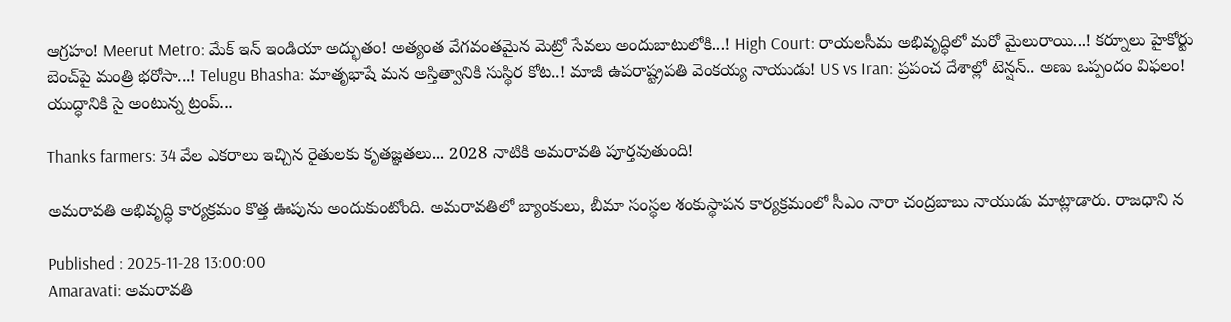ఆగ్రహం! Meerut Metro: మేక్ ఇన్ ఇండియా అద్భుతం! అత్యంత వేగవంతమైన మెట్రో సేవలు అందుబాటులోకి...! High Court: రాయలసీమ అభివృద్ధిలో మరో మైలురాయి...! కర్నూలు హైకోర్టు బెంచ్‌పై మంత్రి భరోసా...! Telugu Bhasha: మాతృభాషే మన అస్తిత్వానికి సుస్థిర కోట..! మాజీ ఉపరాష్ట్రపతి వెంకయ్య నాయుడు! US vs Iran: ప్రపంచ దేశాల్లో టెన్షన్.. అణు ఒప్పందం విఫలం! యుద్ధానికి సై అంటున్న ట్రంప్...

Thanks farmers: 34 వేల ఎకరాలు ఇచ్చిన రైతులకు కృతజ్ఞతలు... 2028 నాటికి అమరావతి పూర్తవుతుంది!

అమరావతి అభివృద్ధి కార్యక్రమం కొత్త ఊపును అందుకుంటోంది. అమరావతిలో బ్యాంకులు, బీమా సంస్థల శంకుస్థాపన కార్యక్రమంలో సీఎం నారా చంద్రబాబు నాయుడు మాట్లాడారు. రాజధాని న

Published : 2025-11-28 13:00:00
Amaravati: అమరావతి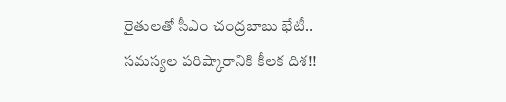రైతులతో సీఎం చంద్రబాబు భేటీ.. సమస్యల పరిష్కారానికి కీలక దిశ!!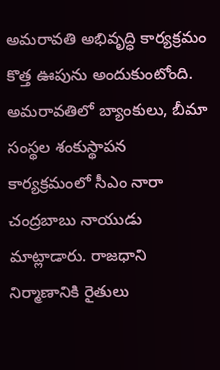అమరావతి అభివృద్ధి కార్యక్రమం కొత్త ఊపును అందుకుంటోంది. అమరావతిలో బ్యాంకులు, బీమా సంస్థల శంకుస్థాపన కార్యక్రమంలో సీఎం నారా చంద్రబాబు నాయుడు మాట్లాడారు. రాజధాని నిర్మాణానికి రైతులు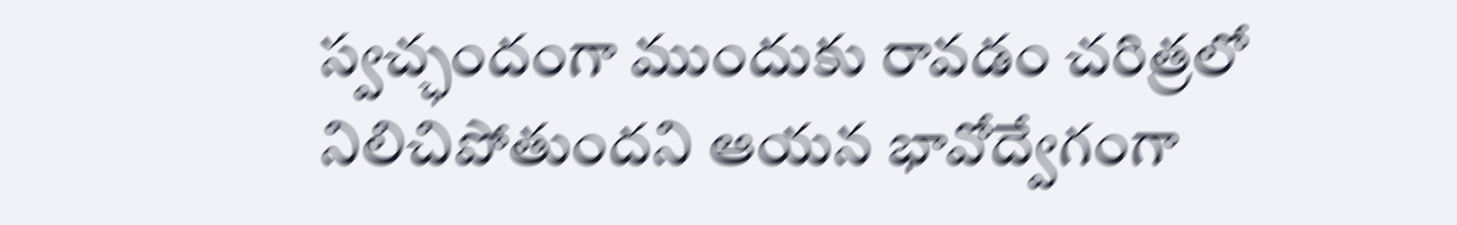స్వచ్ఛందంగా ముందుకు రావడం చరిత్రలో నిలిచిపోతుందని ఆయన భావోద్వేగంగా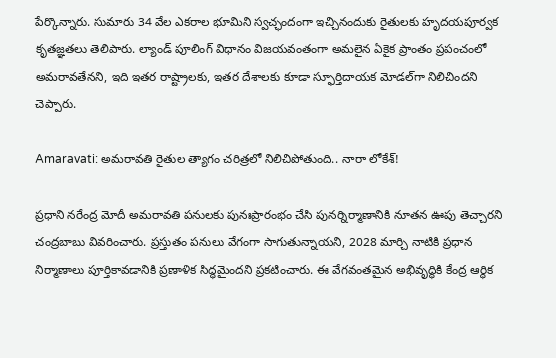పేర్కొన్నారు. సుమారు 34 వేల ఎకరాల భూమిని స్వచ్ఛందంగా ఇచ్చినందుకు రైతులకు హృదయపూర్వక కృతజ్ఞతలు తెలిపారు. ల్యాండ్ పూలింగ్ విధానం విజయవంతంగా అమలైన ఏకైక ప్రాంతం ప్రపంచంలో అమరావతేనని, ఇది ఇతర రాష్ట్రాలకు, ఇతర దేశాలకు కూడా స్ఫూర్తిదాయక మోడల్‌గా నిలిచిందని చెప్పారు.

Amaravati: అమరావతి రైతుల త్యాగం చరిత్రలో నిలిచిపోతుంది.. నారా లోకేశ్!

ప్రధాని నరేంద్ర మోదీ అమరావతి పనులకు పునఃప్రారంభం చేసి పునర్నిర్మాణానికి నూతన ఊపు తెచ్చారని చంద్రబాబు వివరించారు. ప్రస్తుతం పనులు వేగంగా సాగుతున్నాయని, 2028 మార్చి నాటికి ప్రధాన నిర్మాణాలు పూర్తికావడానికి ప్రణాళిక సిద్ధమైందని ప్రకటించారు. ఈ వేగవంతమైన అభివృద్ధికి కేంద్ర ఆర్థిక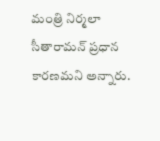మంత్రి నిర్మలా సీతారామన్ ప్రధాన కారణమని అన్నారు.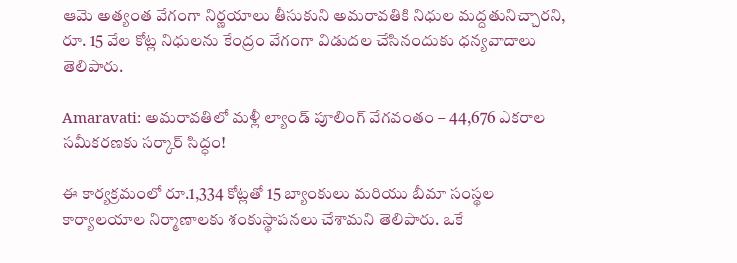ఆమె అత్యంత వేగంగా నిర్ణయాలు తీసుకుని అమరావతికి నిధుల మద్దతునిచ్చారని, రూ. 15 వేల కోట్ల నిధులను కేంద్రం వేగంగా విడుదల చేసినందుకు ధన్యవాదాలు తెలిపారు.

Amaravati: అమరావతిలో మళ్లీ ల్యాండ్ పూలింగ్ వేగవంతం – 44,676 ఎకరాల సమీకరణకు సర్కార్ సిద్ధం!

ఈ కార్యక్రమంలో రూ.1,334 కోట్లతో 15 బ్యాంకులు మరియు బీమా సంస్థల కార్యాలయాల నిర్మాణాలకు శంకుస్థాపనలు చేశామని తెలిపారు. ఒకే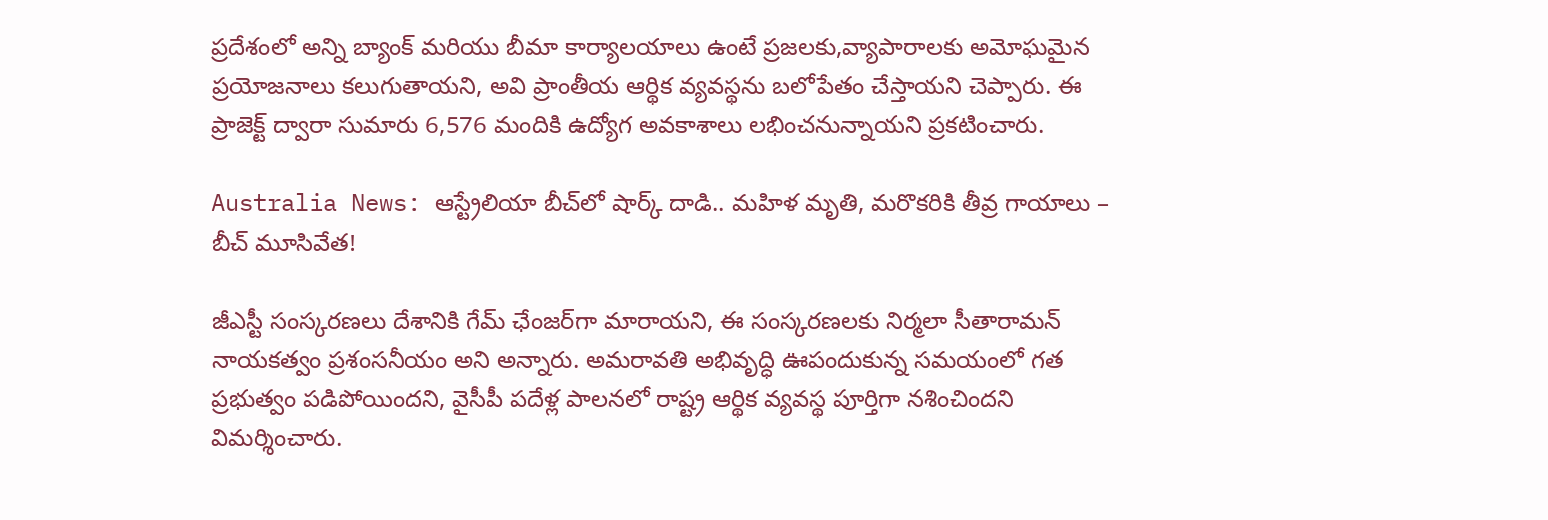ప్రదేశంలో అన్ని బ్యాంక్ మరియు బీమా కార్యాలయాలు ఉంటే ప్రజలకు,వ్యాపారాలకు అమోఘమైన ప్రయోజనాలు కలుగుతాయని, అవి ప్రాంతీయ ఆర్థిక వ్యవస్థను బలోపేతం చేస్తాయని చెప్పారు. ఈ ప్రాజెక్ట్ ద్వారా సుమారు 6,576 మందికి ఉద్యోగ అవకాశాలు లభించనున్నాయని ప్రకటించారు.

Australia News: ఆస్ట్రేలియా బీచ్‌లో షార్క్ దాడి.. మహిళ మృతి, మరొకరికి తీవ్ర గాయాలు – బీచ్ మూసివేత!

జీఎస్టీ సంస్కరణలు దేశానికి గేమ్ ఛేంజర్‌గా మారాయని, ఈ సంస్కరణలకు నిర్మలా సీతారామన్ నాయకత్వం ప్రశంసనీయం అని అన్నారు. అమరావతి అభివృద్ధి ఊపందుకున్న సమయంలో గత ప్రభుత్వం పడిపోయిందని, వైసీపీ పదేళ్ల పాలనలో రాష్ట్ర ఆర్థిక వ్యవస్థ పూర్తిగా నశించిందని విమర్శించారు.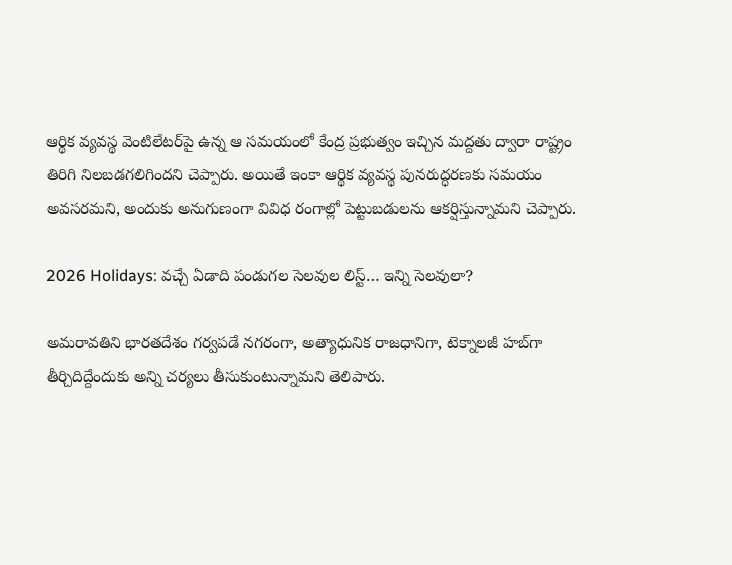ఆర్థిక వ్యవస్థ వెంటిలేటర్‌పై ఉన్న ఆ సమయంలో కేంద్ర ప్రభుత్వం ఇచ్చిన మద్దతు ద్వారా రాష్ట్రం తిరిగి నిలబడగలిగిందని చెప్పారు. అయితే ఇంకా ఆర్థిక వ్యవస్థ పునరుద్ధరణకు సమయం అవసరమని, అందుకు అనుగుణంగా వివిధ రంగాల్లో పెట్టుబడులను ఆకర్షిస్తున్నామని చెప్పారు.

2026 Holidays: వచ్చే ఏడాది పండుగల సెలవుల లిస్ట్… ఇన్ని సెలవులా?

అమరావతిని భారతదేశం గర్వపడే నగరంగా, అత్యాధునిక రాజధానిగా, టెక్నాలజీ హబ్‌గా తీర్చిదిద్దేందుకు అన్ని చర్యలు తీసుకుంటున్నామని తెలిపారు.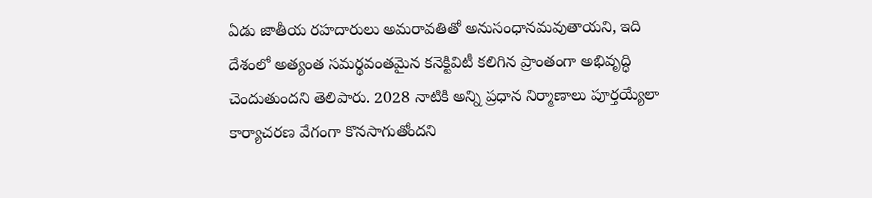ఏడు జాతీయ రహదారులు అమరావతితో అనుసంధానమవుతాయని, ఇది దేశంలో అత్యంత సమర్థవంతమైన కనెక్టివిటీ కలిగిన ప్రాంతంగా అభివృద్ధి చెందుతుందని తెలిపారు. 2028 నాటికి అన్ని ప్రధాన నిర్మాణాలు పూర్తయ్యేలా కార్యాచరణ వేగంగా కొనసాగుతోందని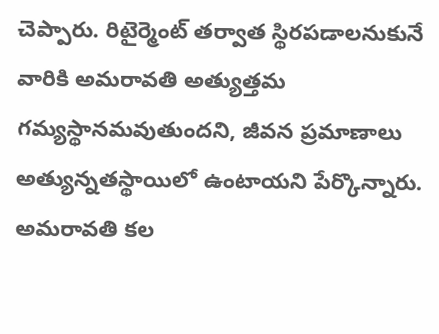చెప్పారు. రిటైర్మెంట్ తర్వాత స్థిరపడాలనుకునే వారికి అమరావతి అత్యుత్తమ గమ్యస్థానమవుతుందని, జీవన ప్రమాణాలు అత్యున్నతస్థాయిలో ఉంటాయని పేర్కొన్నారు. అమరావతి కల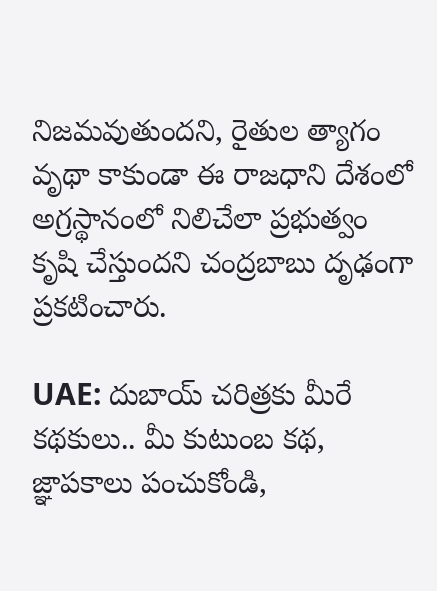నిజమవుతుందని, రైతుల త్యాగం వృథా కాకుండా ఈ రాజధాని దేశంలో అగ్రస్థానంలో నిలిచేలా ప్రభుత్వం కృషి చేస్తుందని చంద్రబాబు దృఢంగా ప్రకటించారు.

UAE: దుబాయ్ చరిత్రకు మీరే కథకులు.. మీ కుటుంబ కథ, జ్ఞాపకాలు పంచుకోండి,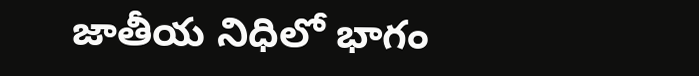జాతీయ నిధిలో భాగం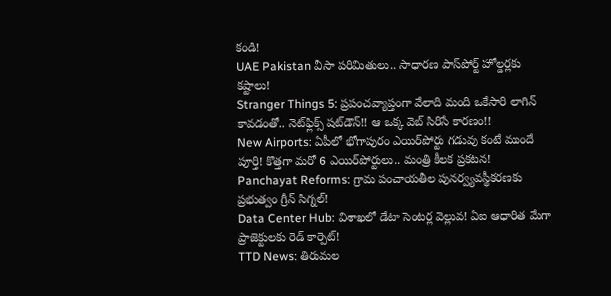కండి!
UAE Pakistan వీసా పరిమితులు.. సాధారణ పాస్‌పోర్ట్ హోల్డర్లకు కష్టాలు!
Stranger Things 5: ప్రపంచవ్యాప్తంగా వేలాది మంది ఒకేసారి లాగిన్ కావడంతో.. నెట్‌ఫ్లిక్స్ షట్‌డౌన్!! ఆ ఒక్క వెబ్ సిరిసే కారణం!!
New Airports: ఏపీలో భోగాపురం ఎయిర్‌పోర్టు గడువు కంటే ముందే పూర్తి! కొత్తగా మరో 6 ఎయిర్‌పోర్టులు.. మంత్రి కీలక ప్రకటన!
Panchayat Reforms: గ్రామ పంచాయతీల పునర్వ్యవస్థీకరణకు ప్రభుత్వం గ్రీన్ సిగ్నల్!
Data Center Hub: విశాఖలో డేటా సెంటర్ల వెల్లువ! ఏఐ ఆధారిత మేగా ప్రాజెక్టులకు రెడ్ కార్పెట్!
TTD News: తిరుమల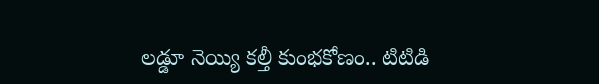లడ్డూ నెయ్యి కల్తీ కుంభకోణం.. టిటిడి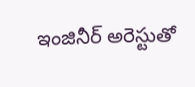ఇంజినీర్ అరెస్టుతో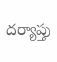దర్యాప్తు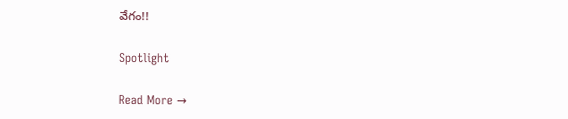వేగం!!

Spotlight

Read More →